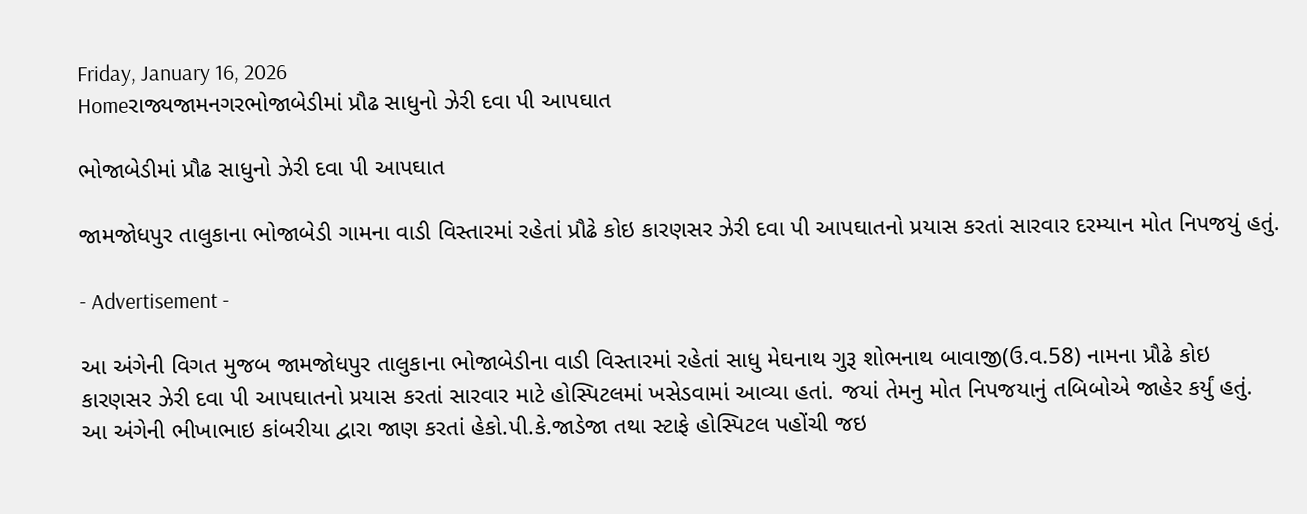Friday, January 16, 2026
Homeરાજ્યજામનગરભોજાબેડીમાં પ્રૌઢ સાધુનો ઝેરી દવા પી આપઘાત

ભોજાબેડીમાં પ્રૌઢ સાધુનો ઝેરી દવા પી આપઘાત

જામજોધપુર તાલુકાના ભોજાબેડી ગામના વાડી વિસ્તારમાં રહેતાં પ્રૌઢે કોઇ કારણસર ઝેરી દવા પી આપઘાતનો પ્રયાસ કરતાં સારવાર દરમ્યાન મોત નિપજયું હતું.

- Advertisement -

આ અંગેની વિગત મુજબ જામજોધપુર તાલુકાના ભોજાબેડીના વાડી વિસ્તારમાં રહેતાં સાધુ મેઘનાથ ગુરૂ શોભનાથ બાવાજી(ઉ.વ.58) નામના પ્રૌઢે કોઇ કારણસર ઝેરી દવા પી આપઘાતનો પ્રયાસ કરતાં સારવાર માટે હોસ્પિટલમાં ખસેડવામાં આવ્યા હતાં. જયાં તેમનુ મોત નિપજયાનું તબિબોએ જાહેર કર્યું હતું. આ અંગેની ભીખાભાઇ કાંબરીયા દ્વારા જાણ કરતાં હેકો.પી.કે.જાડેજા તથા સ્ટાફે હોસ્પિટલ પહોંચી જઇ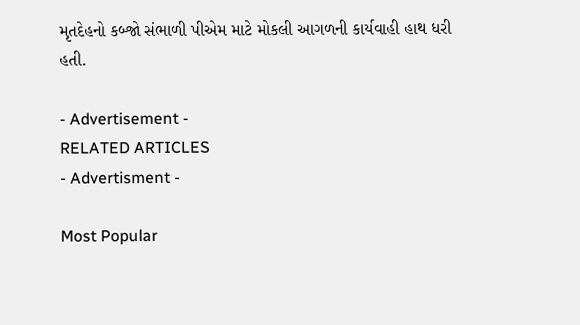મૃતદેહનો કબ્જો સંભાળી પીએમ માટે મોકલી આગળની કાર્યવાહી હાથ ધરી હતી.

- Advertisement -
RELATED ARTICLES
- Advertisment -

Most Popular